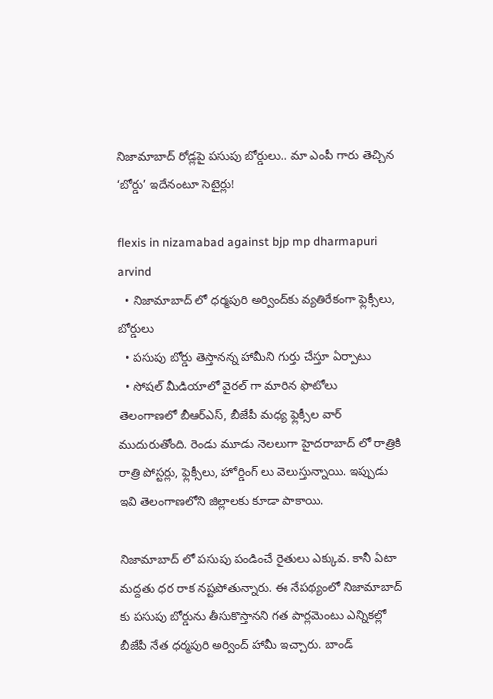నిజామాబాద్ రోడ్లపై పసుపు బోర్డులు.. మా ఎంపీ గారు తెచ్చిన ‘బోర్డు’ ఇదేనంటూ సెటైర్లు!

flexis in nizamabad against bjp mp dharmapuri arvind
  • నిజామాబాద్ లో ధర్మపురి అర్వింద్‌కు వ్యతిరేకంగా ఫ్లెక్సీలు, బోర్డులు
  • పసుపు బోర్డు తెస్తానన్న హామీని గుర్తు చేస్తూ ఏర్పాటు
  • సోషల్ మీడియాలో వైరల్ గా మారిన ఫొటోలు
తెలంగాణలో బీఆర్ఎస్, బీజేపీ మధ్య ఫ్లెక్సీల వార్ ముదురుతోంది. రెండు మూడు నెలలుగా హైదరాబాద్ లో రాత్రికి రాత్రి పోస్టర్లు, ఫ్లెక్సీలు, హోర్డింగ్ లు వెలుస్తున్నాయి. ఇప్పుడు ఇవి తెలంగాణలోని జిల్లాలకు కూడా పాకాయి.

నిజామాబాద్ లో పసుపు పండించే రైతులు ఎక్కువ. కానీ ఏటా మద్దతు ధర రాక నష్టపోతున్నారు. ఈ నేపథ్యంలో నిజామాబాద్ కు పసుపు బోర్డును తీసుకొస్తానని గత పార్లమెంటు ఎన్నికల్లో బీజేపీ నేత ధర్మపురి అర్వింద్ హామీ ఇచ్చారు. బాండ్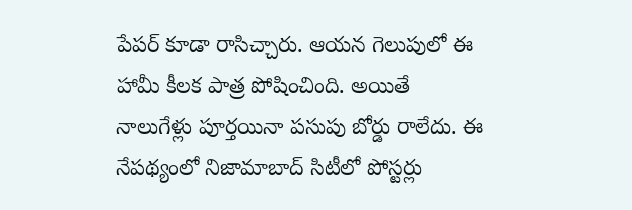పేపర్ కూడా రాసిచ్చారు. ఆయన గెలుపులో ఈ హామీ కీలక పాత్ర పోషించింది. అయితే నాలుగేళ్లు పూర్తయినా పసుపు బోర్డు రాలేదు. ఈ నేపథ్యంలో నిజామాబాద్ సిటీలో పోస్టర్లు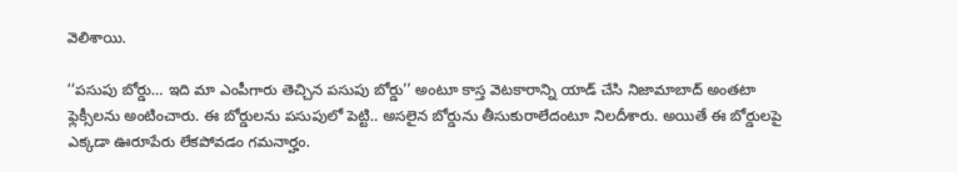వెలిశాయి.

‘‘పసుపు బోర్డు... ఇది మా ఎంపీగారు తెచ్చిన పసుపు బోర్డు’’ అంటూ కాస్త వెటకారాన్ని యాడ్ చేసి నిజామాబాద్ అంతటా ఫ్లెక్సీలను అంటించారు. ఈ బోర్డులను పసుపులో పెట్టి.. అసలైన బోర్డును తీసుకురాలేదంటూ నిలదీశారు. అయితే ఈ బోర్డులపై ఎక్కడా ఊరూపేరు లేకపోవడం గమనార్హం.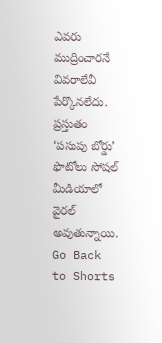ఎవరు ముద్రించారనే వివరాలేవీ పేర్కొనలేదు. ప్రస్తుతం ‘పసుపు బోర్డు’ ఫొటోలు సోషల్ మీడియాలో వైరల్ అవుతున్నాయి.
Go Back to Shorts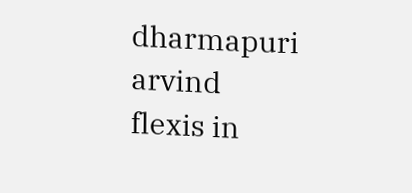dharmapuri arvind
flexis in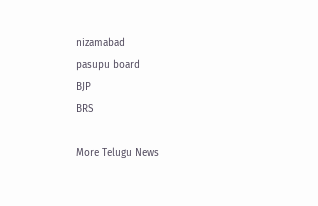nizamabad
pasupu board
BJP
BRS

More Telugu News